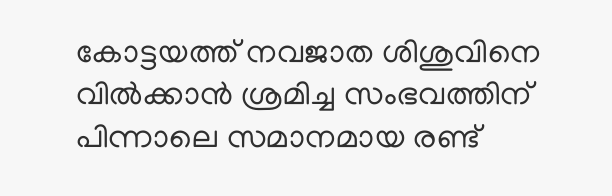കോട്ടയത്ത് നവജാത ശിശുവിനെ വിൽക്കാൻ ശ്രമിച്ച സംഭവത്തിന് പിന്നാലെ സമാനമായ രണ്ട്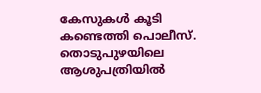കേസുകൾ കൂടി കണ്ടെത്തി പൊലീസ്. തൊടുപുഴയിലെ ആശുപത്രിയിൽ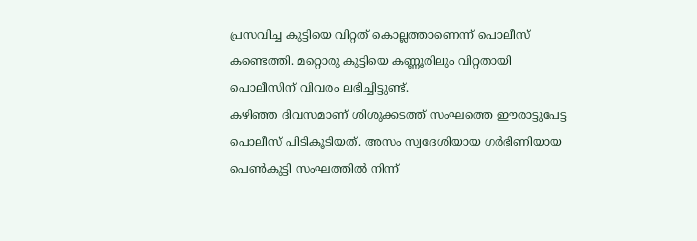പ്രസവിച്ച കുട്ടിയെ വിറ്റത് കൊല്ലത്താണെന്ന് പൊലീസ് കണ്ടെത്തി. മറ്റൊരു കുട്ടിയെ കണ്ണൂരിലും വിറ്റതായി പൊലീസിന് വിവരം ലഭിച്ചിട്ടുണ്ട്.
കഴിഞ്ഞ ദിവസമാണ് ശിശുക്കടത്ത് സംഘത്തെ ഈരാട്ടുപേട്ട പൊലീസ് പിടികൂടിയത്. അസം സ്വദേശിയായ ഗർഭിണിയായ പെൺകുട്ടി സംഘത്തിൽ നിന്ന്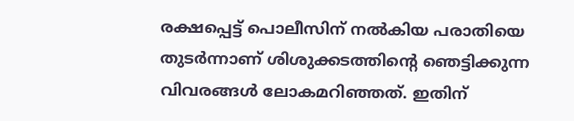രക്ഷപ്പെട്ട് പൊലീസിന് നൽകിയ പരാതിയെ തുടർന്നാണ് ശിശുക്കടത്തിന്റെ ഞെട്ടിക്കുന്ന വിവരങ്ങൾ ലോകമറിഞ്ഞത്. ഇതിന്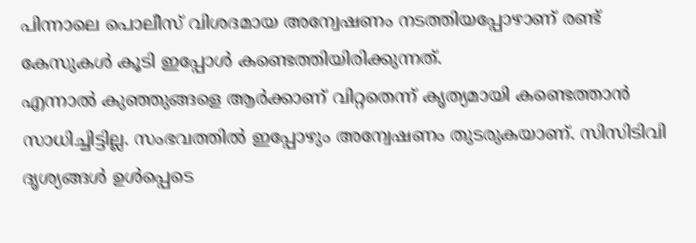പിന്നാലെ പൊലീസ് വിശദമായ അന്വേഷണം നടത്തിയപ്പോഴാണ് രണ്ട് കേസുകൾ കൂടി ഇപ്പോൾ കണ്ടെത്തിയിരിക്കുന്നത്.
എന്നാൽ കുഞ്ഞുങ്ങളെ ആർക്കാണ് വിറ്റതെന്ന് കൃത്യമായി കണ്ടെത്താൻ സാധിച്ചിട്ടില്ല. സംഭവത്തിൽ ഇപ്പോഴും അന്വേഷണം തുടരുകയാണ്. സിസിടിവി ദൃശ്യങ്ങൾ ഉൾപ്പെടെ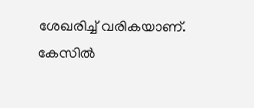ശേഖരിച്ച് വരികയാണ്. കേസിൽ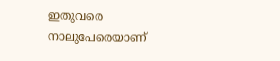ഇതുവരെ നാലുപേരെയാണ്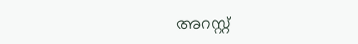അറസ്റ്റ്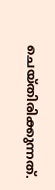ചെയ്തിരിക്കുന്നത്.